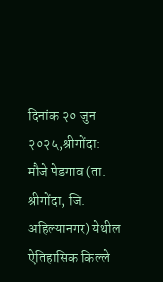दिनांक २० जुन २०२५,श्रीगोंदा:
मौजे पेडगाव (ता. श्रीगोंदा, जि. अहिल्यानगर) येथील ऐतिहासिक किल्ले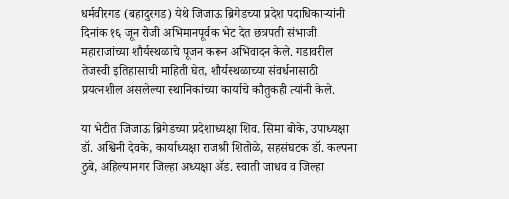धर्मवीरगड (बहादुरगड) येथे जिजाऊ ब्रिगेडच्या प्रदेश पदाधिकाऱ्यांनी दिनांक १६ जून रोजी अभिमानपूर्वक भेट देत छत्रपती संभाजी महाराजांच्या शौर्यस्थळाचे पूजन करून अभिवादन केले. गडावरील तेजस्वी इतिहासाची माहिती घेत, शौर्यस्थळाच्या संवर्धनासाठी प्रयत्नशील असलेल्या स्थानिकांच्या कार्याचे कौतुकही त्यांनी केले.

या भेटीत जिजाऊ ब्रिगेडच्या प्रदेशाध्यक्षा शिव. सिमा बोके, उपाध्यक्षा डॉ. अश्विनी देवके, कार्याध्यक्षा राजश्री शितोळे, सहसंघटक डॉ. कल्पना ठुबे, अहिल्यानगर जिल्हा अध्यक्षा ॲड. स्वाती जाधव व जिल्हा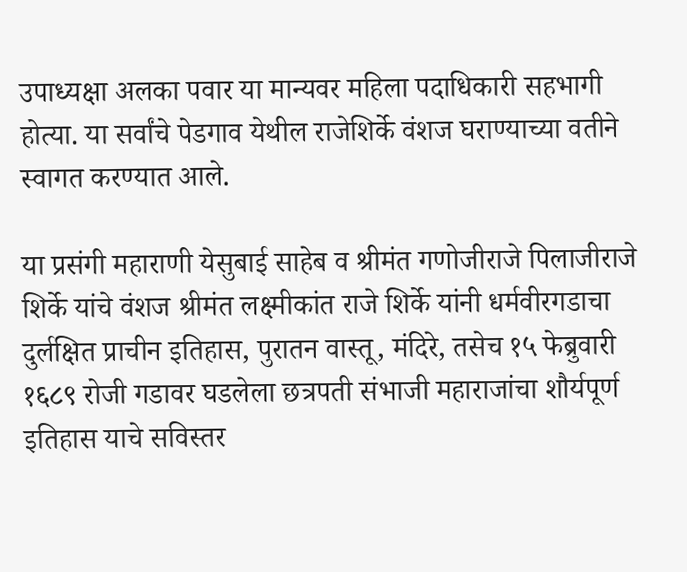उपाध्यक्षा अलका पवार या मान्यवर महिला पदाधिकारी सहभागी होत्या. या सर्वांचे पेडगाव येथील राजेशिर्के वंशज घराण्याच्या वतीने स्वागत करण्यात आले.

या प्रसंगी महाराणी येसुबाई साहेब व श्रीमंत गणोजीराजे पिलाजीराजे शिर्के यांचे वंशज श्रीमंत लक्ष्मीकांत राजे शिर्के यांनी धर्मवीरगडाचा दुर्लक्षित प्राचीन इतिहास, पुरातन वास्तू, मंदिरे, तसेच १५ फेब्रुवारी १६८९ रोजी गडावर घडलेला छत्रपती संभाजी महाराजांचा शौर्यपूर्ण इतिहास याचे सविस्तर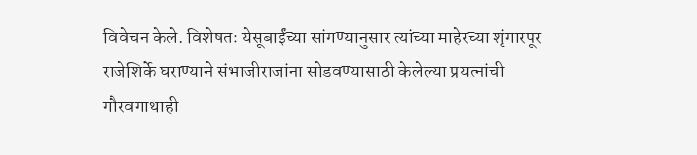विवेचन केले. विशेषतः येसूबाईंच्या सांगण्यानुसार त्यांच्या माहेरच्या शृंगारपूर राजेशिर्के घराण्याने संभाजीराजांना सोडवण्यासाठी केलेल्या प्रयत्नांची गौरवगाथाही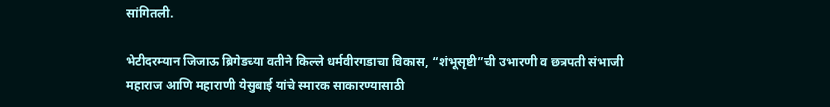सांगितली.

भेटीदरम्यान जिजाऊ ब्रिगेडच्या वतीने किल्ले धर्मवीरगडाचा विकास, “शंभूसृष्टी”ची उभारणी व छत्रपती संभाजी महाराज आणि महाराणी येसुबाई यांचे स्मारक साकारण्यासाठी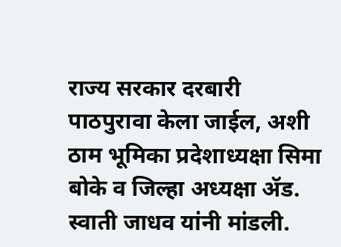राज्य सरकार दरबारी पाठपुरावा केला जाईल, अशी ठाम भूमिका प्रदेशाध्यक्षा सिमा बोके व जिल्हा अध्यक्षा ॲड. स्वाती जाधव यांनी मांडली.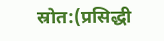स्रोत:(प्रसिद्धी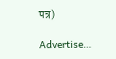पत्र)

Advertise…